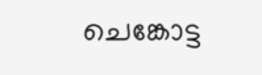ചെങ്കോട്ട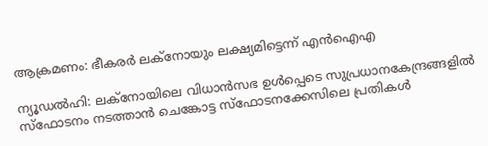ആക്രമണം: ഭീകരർ ലക്നോയും ലക്ഷ്യമിട്ടെന്ന് എൻഐഎ

ന്യൂഡൽഹി: ലക്നോയിലെ വിധാൻസഭ ഉൾപ്പെടെ സുപ്രധാനകേന്ദ്രങ്ങളിൽ സ്ഫോടനം നടത്താൻ ചെങ്കോട്ട സ്ഫോടനക്കേസിലെ പ്രതികൾ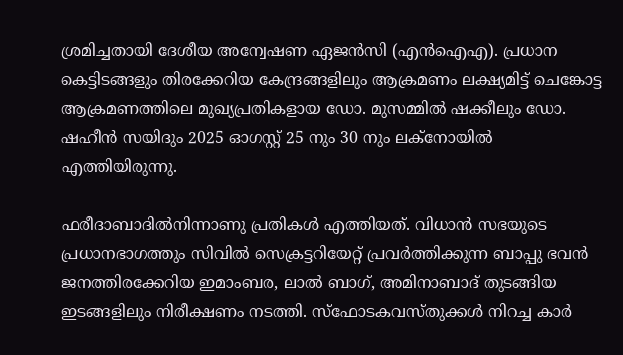ശ്രമിച്ചതായി ദേശീയ അന്വേഷണ ഏജൻസി (എൻഐഎ). പ്രധാന കെട്ടിടങ്ങളും തിരക്കേറിയ കേന്ദ്രങ്ങളിലും ആക്രമണം ലക്ഷ്യമിട്ട് ചെങ്കോട്ട ആക്രമണത്തിലെ മുഖ്യപ്രതികളായ ഡോ. മുസമ്മിൽ ഷക്കീലും ഡോ. ഷഹീൻ സയിദും 2025 ഓഗസ്റ്റ് 25 നും 30 നും ലക്നോയിൽ എത്തിയിരുന്നു.

ഫരീദാബാദിൽനിന്നാണു പ്രതികൾ എത്തിയത്. വിധാൻ സഭയുടെ പ്രധാനഭാഗത്തും സിവിൽ സെക്രട്ടറിയേറ്റ് പ്രവർത്തിക്കുന്ന ബാപ്പു ഭവൻ ജനത്തിരക്കേറിയ ഇമാംബര, ലാൽ ബാഗ്, അമിനാബാദ് തുടങ്ങിയ ഇടങ്ങളിലും നിരീക്ഷണം നടത്തി. സ്ഫോടകവസ്തുക്കൾ നിറച്ച കാർ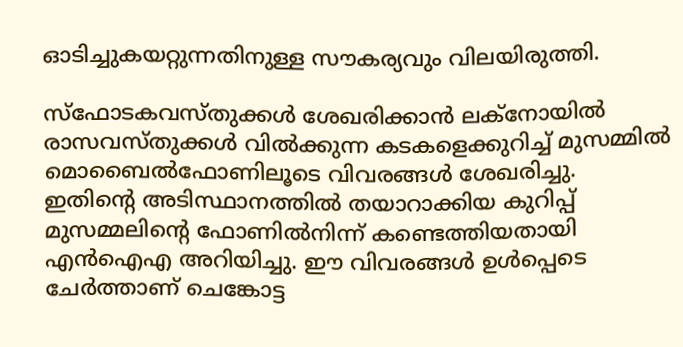ഓടിച്ചുകയറ്റുന്നതിനുള്ള സൗകര്യവും വിലയിരുത്തി.

സ്ഫോടകവസ്തുക്കൾ ശേഖരിക്കാൻ ലക്നോയിൽ രാസവസ്തുക്കൾ വിൽക്കുന്ന കടകളെക്കുറിച്ച് മുസമ്മിൽ മൊബൈൽഫോണിലൂടെ വിവരങ്ങൾ ശേഖരിച്ചു. ഇതിന്‍റെ അടിസ്ഥാനത്തിൽ തയാറാക്കിയ കുറിപ്പ് മുസമ്മലിന്‍റെ ഫോണിൽനിന്ന് കണ്ടെത്തിയതായി എൻഐഎ അറിയിച്ചു. ഈ വിവരങ്ങൾ ഉൾപ്പെടെ ചേർത്താണ് ചെങ്കോട്ട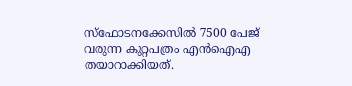സ്ഫോടനക്കേസിൽ 7500 പേജ് വരുന്ന കുറ്റപത്രം എൻഐഎ തയാറാക്കിയത്.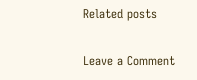Related posts

Leave a Comment